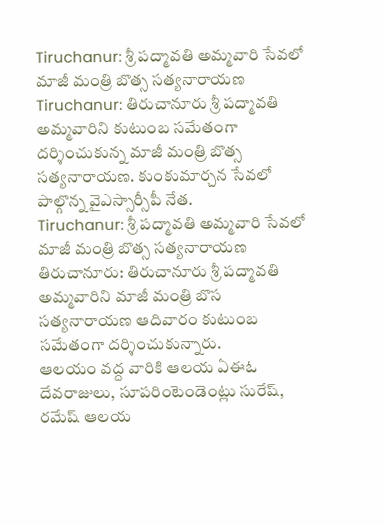Tiruchanur: శ్రీ పద్మావతి అమ్మవారి సేవలో మాజీ మంత్రి బొత్స సత్యనారాయణ
Tiruchanur: తిరుచానూరు శ్రీ పద్మావతి అమ్మవారిని కుటుంబ సమేతంగా దర్శించుకున్న మాజీ మంత్రి బొత్స సత్యనారాయణ. కుంకుమార్చన సేవలో పాల్గొన్న వైఎస్సార్సీపీ నేత.
Tiruchanur: శ్రీ పద్మావతి అమ్మవారి సేవలో మాజీ మంత్రి బొత్స సత్యనారాయణ
తిరుచానూరు: తిరుచానూరు శ్రీ పద్మావతి అమ్మవారిని మాజీ మంత్రి బొస సత్యనారాయణ ఆదివారం కుటుంబ సమేతంగా దర్శించుకున్నారు.
ఆలయం వద్ద వారికి ఆలయ ఏఈఓ దేవరాజులు, సూపరింటెండెంట్లు సురేష్, రమేష్ ఆలయ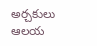అర్చకులు ఆలయ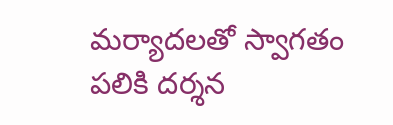మర్యాదలతో స్వాగతం పలికి దర్శన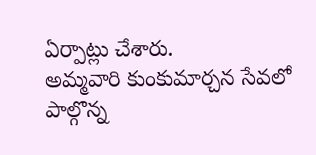ఏర్పాట్లు చేశారు.
అమ్మవారి కుంకుమార్చన సేవలో పాల్గొన్న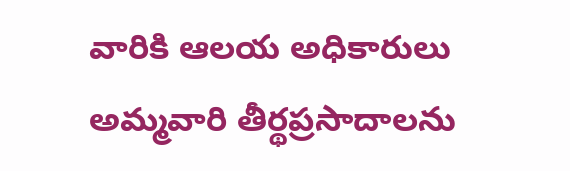వారికి ఆలయ అధికారులు అమ్మవారి తీర్థప్రసాదాలను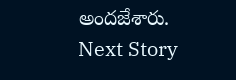అందజేశారు.
Next Story